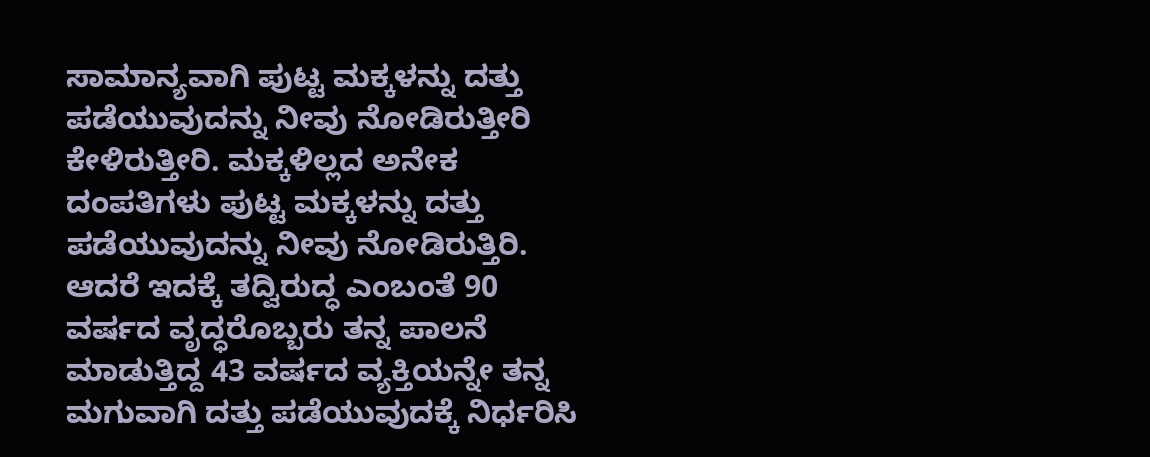ಸಾಮಾನ್ಯವಾಗಿ ಪುಟ್ಟ ಮಕ್ಕಳನ್ನು ದತ್ತು ಪಡೆಯುವುದನ್ನು ನೀವು ನೋಡಿರುತ್ತೀರಿ ಕೇಳಿರುತ್ತೀರಿ. ಮಕ್ಕಳಿಲ್ಲದ ಅನೇಕ ದಂಪತಿಗಳು ಪುಟ್ಟ ಮಕ್ಕಳನ್ನು ದತ್ತು ಪಡೆಯುವುದನ್ನು ನೀವು ನೋಡಿರುತ್ತಿರಿ. ಆದರೆ ಇದಕ್ಕೆ ತದ್ವಿರುದ್ಧ ಎಂಬಂತೆ 90 ವರ್ಷದ ವೃದ್ಧರೊಬ್ಬರು ತನ್ನ ಪಾಲನೆ ಮಾಡುತ್ತಿದ್ದ 43 ವರ್ಷದ ವ್ಯಕ್ತಿಯನ್ನೇ ತನ್ನ ಮಗುವಾಗಿ ದತ್ತು ಪಡೆಯುವುದಕ್ಕೆ ನಿರ್ಧರಿಸಿ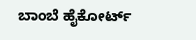ಬಾಂಬೆ ಹೈಕೋರ್ಟ್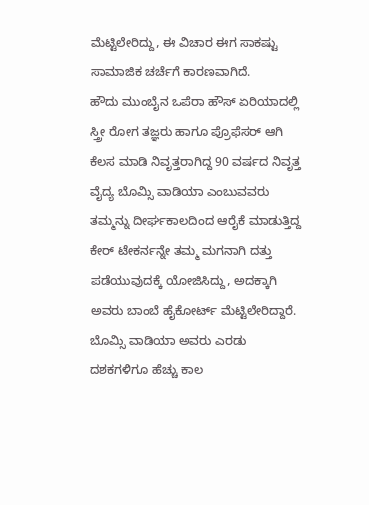ಮೆಟ್ಟಿಲೇರಿದ್ದು, ಈ ವಿಚಾರ ಈಗ ಸಾಕಷ್ಟು ಸಾಮಾಜಿಕ ಚರ್ಚೆಗೆ ಕಾರಣವಾಗಿದೆ.
ಹೌದು ಮುಂಬೈನ ಒಪೆರಾ ಹೌಸ್ ಏರಿಯಾದಲ್ಲಿ ಸ್ತ್ರೀ ರೋಗ ತಜ್ಞರು ಹಾಗೂ ಪ್ರೊಫೆಸರ್ ಆಗಿ ಕೆಲಸ ಮಾಡಿ ನಿವೃತ್ತರಾಗಿದ್ದ 90 ವರ್ಷದ ನಿವೃತ್ತ ವೈದ್ಯ ಬೊಮ್ಸಿ ವಾಡಿಯಾ ಎಂಬುವವರು ತಮ್ಮನ್ನು ದೀರ್ಘಕಾಲದಿಂದ ಆರೈಕೆ ಮಾಡುತ್ತಿದ್ದ ಕೇರ್ ಟೇಕರ್ನನ್ನೇ ತಮ್ಮ ಮಗನಾಗಿ ದತ್ತು ಪಡೆಯುವುದಕ್ಕೆ ಯೋಜಿಸಿದ್ದು, ಅದಕ್ಕಾಗಿ ಅವರು ಬಾಂಬೆ ಹೈಕೋರ್ಟ್ ಮೆಟ್ಟಿಲೇರಿದ್ದಾರೆ.
ಬೊಮ್ಸಿ ವಾಡಿಯಾ ಅವರು ಎರಡು ದಶಕಗಳಿಗೂ ಹೆಚ್ಚು ಕಾಲ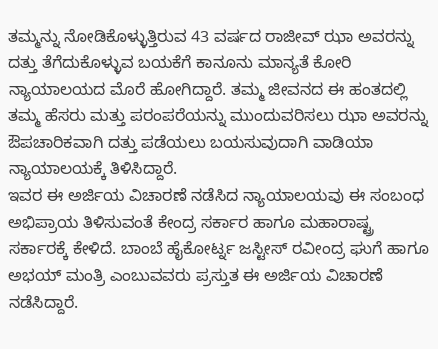ತಮ್ಮನ್ನು ನೋಡಿಕೊಳ್ಳುತ್ತಿರುವ 43 ವರ್ಷದ ರಾಜೀವ್ ಝಾ ಅವರನ್ನು ದತ್ತು ತೆಗೆದುಕೊಳ್ಳುವ ಬಯಕೆಗೆ ಕಾನೂನು ಮಾನ್ಯತೆ ಕೋರಿ ನ್ಯಾಯಾಲಯದ ಮೊರೆ ಹೋಗಿದ್ದಾರೆ. ತಮ್ಮ ಜೀವನದ ಈ ಹಂತದಲ್ಲಿ ತಮ್ಮ ಹೆಸರು ಮತ್ತು ಪರಂಪರೆಯನ್ನು ಮುಂದುವರಿಸಲು ಝಾ ಅವರನ್ನು ಔಪಚಾರಿಕವಾಗಿ ದತ್ತು ಪಡೆಯಲು ಬಯಸುವುದಾಗಿ ವಾಡಿಯಾ ನ್ಯಾಯಾಲಯಕ್ಕೆ ತಿಳಿಸಿದ್ದಾರೆ.
ಇವರ ಈ ಅರ್ಜಿಯ ವಿಚಾರಣೆ ನಡೆಸಿದ ನ್ಯಾಯಾಲಯವು ಈ ಸಂಬಂಧ ಅಭಿಪ್ರಾಯ ತಿಳಿಸುವಂತೆ ಕೇಂದ್ರ ಸರ್ಕಾರ ಹಾಗೂ ಮಹಾರಾಷ್ಟ್ರ ಸರ್ಕಾರಕ್ಕೆ ಕೇಳಿದೆ. ಬಾಂಬೆ ಹೈಕೋರ್ಟ್ನ ಜಸ್ಟೀಸ್ ರವೀಂದ್ರ ಘುಗೆ ಹಾಗೂ ಅಭಯ್ ಮಂತ್ರಿ ಎಂಬುವವರು ಪ್ರಸ್ತುತ ಈ ಅರ್ಜಿಯ ವಿಚಾರಣೆ ನಡೆಸಿದ್ದಾರೆ.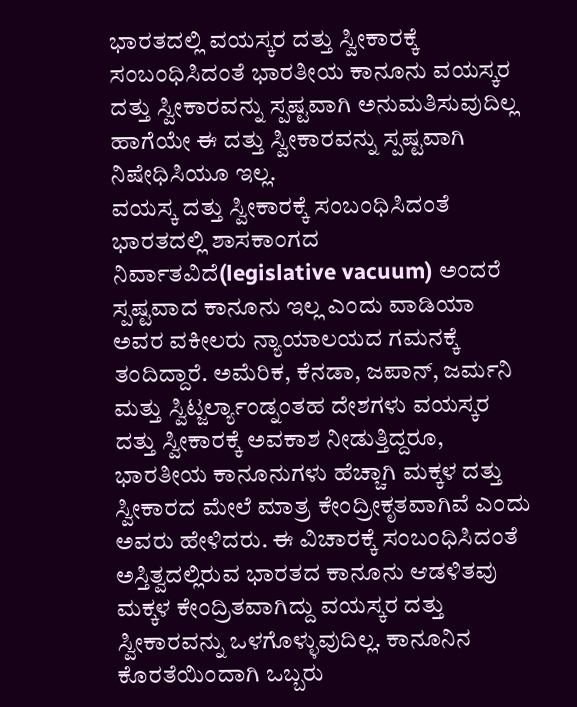ಭಾರತದಲ್ಲಿ ವಯಸ್ಕರ ದತ್ತು ಸ್ವೀಕಾರಕ್ಕೆ ಸಂಬಂಧಿಸಿದಂತೆ ಭಾರತೀಯ ಕಾನೂನು ವಯಸ್ಕರ ದತ್ತು ಸ್ವೀಕಾರವನ್ನು ಸ್ಪಷ್ಟವಾಗಿ ಅನುಮತಿಸುವುದಿಲ್ಲ ಹಾಗೆಯೇ ಈ ದತ್ತು ಸ್ವೀಕಾರವನ್ನು ಸ್ಪಷ್ಟವಾಗಿ ನಿಷೇಧಿಸಿಯೂ ಇಲ್ಲ.
ವಯಸ್ಕ ದತ್ತು ಸ್ವೀಕಾರಕ್ಕೆ ಸಂಬಂಧಿಸಿದಂತೆ ಭಾರತದಲ್ಲಿ ಶಾಸಕಾಂಗದ ನಿರ್ವಾತವಿದೆ(legislative vacuum) ಅಂದರೆ ಸ್ಪಷ್ಟವಾದ ಕಾನೂನು ಇಲ್ಲ ಎಂದು ವಾಡಿಯಾ ಅವರ ವಕೀಲರು ನ್ಯಾಯಾಲಯದ ಗಮನಕ್ಕೆ ತಂದಿದ್ದಾರೆ. ಅಮೆರಿಕ, ಕೆನಡಾ, ಜಪಾನ್, ಜರ್ಮನಿ ಮತ್ತು ಸ್ವಿಟ್ಜರ್ಲ್ಯಾಂಡ್ನಂತಹ ದೇಶಗಳು ವಯಸ್ಕರ ದತ್ತು ಸ್ವೀಕಾರಕ್ಕೆ ಅವಕಾಶ ನೀಡುತ್ತಿದ್ದರೂ, ಭಾರತೀಯ ಕಾನೂನುಗಳು ಹೆಚ್ಚಾಗಿ ಮಕ್ಕಳ ದತ್ತು ಸ್ವೀಕಾರದ ಮೇಲೆ ಮಾತ್ರ ಕೇಂದ್ರೀಕೃತವಾಗಿವೆ ಎಂದು ಅವರು ಹೇಳಿದರು. ಈ ವಿಚಾರಕ್ಕೆ ಸಂಬಂಧಿಸಿದಂತೆ ಅಸ್ತಿತ್ವದಲ್ಲಿರುವ ಭಾರತದ ಕಾನೂನು ಆಡಳಿತವು ಮಕ್ಕಳ ಕೇಂದ್ರಿತವಾಗಿದ್ದು ವಯಸ್ಕರ ದತ್ತು ಸ್ವೀಕಾರವನ್ನು ಒಳಗೊಳ್ಳುವುದಿಲ್ಲ. ಕಾನೂನಿನ ಕೊರತೆಯಿಂದಾಗಿ ಒಬ್ಬರು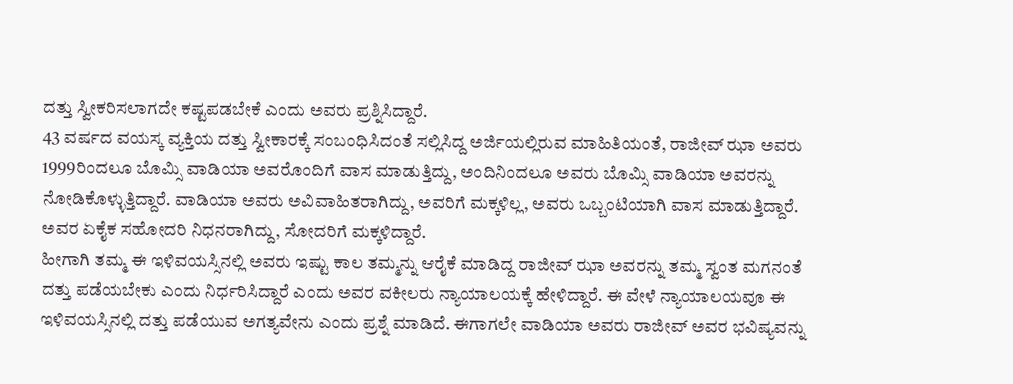ದತ್ತು ಸ್ವೀಕರಿಸಲಾಗದೇ ಕಷ್ಟಪಡಬೇಕೆ ಎಂದು ಅವರು ಪ್ರಶ್ನಿಸಿದ್ದಾರೆ.
43 ವರ್ಷದ ವಯಸ್ಕ ವ್ಯಕ್ತಿಯ ದತ್ತು ಸ್ವೀಕಾರಕ್ಕೆ ಸಂಬಂಧಿಸಿದಂತೆ ಸಲ್ಲಿಸಿದ್ದ ಅರ್ಜಿಯಲ್ಲಿರುವ ಮಾಹಿತಿಯಂತೆ, ರಾಜೀವ್ ಝಾ ಅವರು 1999ರಿಂದಲೂ ಬೊಮ್ಸಿ ವಾಡಿಯಾ ಅವರೊಂದಿಗೆ ವಾಸ ಮಾಡುತ್ತಿದ್ದು, ಅಂದಿನಿಂದಲೂ ಅವರು ಬೊಮ್ಸಿ ವಾಡಿಯಾ ಅವರನ್ನು ನೋಡಿಕೊಳ್ಳುತ್ತಿದ್ದಾರೆ. ವಾಡಿಯಾ ಅವರು ಅವಿವಾಹಿತರಾಗಿದ್ದು, ಅವರಿಗೆ ಮಕ್ಕಳಿಲ್ಲ, ಅವರು ಒಬ್ಬಂಟಿಯಾಗಿ ವಾಸ ಮಾಡುತ್ತಿದ್ದಾರೆ. ಅವರ ಏಕೈಕ ಸಹೋದರಿ ನಿಧನರಾಗಿದ್ದು, ಸೋದರಿಗೆ ಮಕ್ಕಳಿದ್ದಾರೆ.
ಹೀಗಾಗಿ ತಮ್ಮ ಈ ಇಳಿವಯಸ್ಸಿನಲ್ಲಿ ಅವರು ಇಷ್ಟು ಕಾಲ ತಮ್ಮನ್ನು ಆರೈಕೆ ಮಾಡಿದ್ದ ರಾಜೀವ್ ಝಾ ಅವರನ್ನು ತಮ್ಮ ಸ್ವಂತ ಮಗನಂತೆ ದತ್ತು ಪಡೆಯಬೇಕು ಎಂದು ನಿರ್ಧರಿಸಿದ್ದಾರೆ ಎಂದು ಅವರ ವಕೀಲರು ನ್ಯಾಯಾಲಯಕ್ಕೆ ಹೇಳಿದ್ದಾರೆ. ಈ ವೇಳೆ ನ್ಯಾಯಾಲಯವೂ ಈ ಇಳಿವಯಸ್ಸಿನಲ್ಲಿ ದತ್ತು ಪಡೆಯುವ ಅಗತ್ಯವೇನು ಎಂದು ಪ್ರಶ್ನೆ ಮಾಡಿದೆ. ಈಗಾಗಲೇ ವಾಡಿಯಾ ಅವರು ರಾಜೀವ್ ಅವರ ಭವಿಷ್ಯವನ್ನು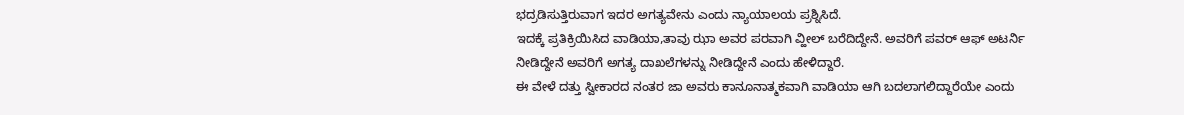ಭದ್ರಡಿಸುತ್ತಿರುವಾಗ ಇದರ ಅಗತ್ಯವೇನು ಎಂದು ನ್ಯಾಯಾಲಯ ಪ್ರಶ್ನಿಸಿದೆ.
ಇದಕ್ಕೆ ಪ್ರತಿಕ್ರಿಯಿಸಿದ ವಾಡಿಯಾ,ತಾವು ಝಾ ಅವರ ಪರವಾಗಿ ವ್ಹೀಲ್ ಬರೆದಿದ್ದೇನೆ. ಅವರಿಗೆ ಪವರ್ ಆಫ್ ಅಟರ್ನಿ ನೀಡಿದ್ದೇನೆ ಅವರಿಗೆ ಅಗತ್ಯ ದಾಖಲೆಗಳನ್ನು ನೀಡಿದ್ದೇನೆ ಎಂದು ಹೇಳಿದ್ದಾರೆ.
ಈ ವೇಳೆ ದತ್ತು ಸ್ವೀಕಾರದ ನಂತರ ಜಾ ಅವರು ಕಾನೂನಾತ್ಮಕವಾಗಿ ವಾಡಿಯಾ ಆಗಿ ಬದಲಾಗಲಿದ್ದಾರೆಯೇ ಎಂದು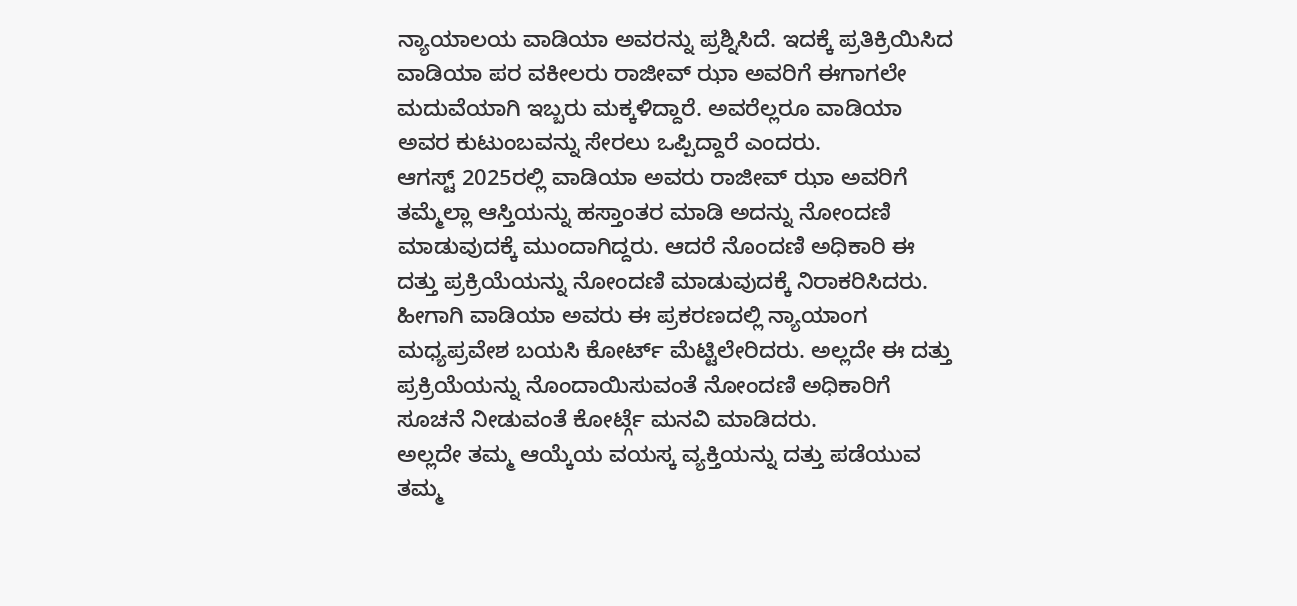ನ್ಯಾಯಾಲಯ ವಾಡಿಯಾ ಅವರನ್ನು ಪ್ರಶ್ನಿಸಿದೆ. ಇದಕ್ಕೆ ಪ್ರತಿಕ್ರಿಯಿಸಿದ ವಾಡಿಯಾ ಪರ ವಕೀಲರು ರಾಜೀವ್ ಝಾ ಅವರಿಗೆ ಈಗಾಗಲೇ ಮದುವೆಯಾಗಿ ಇಬ್ಬರು ಮಕ್ಕಳಿದ್ದಾರೆ. ಅವರೆಲ್ಲರೂ ವಾಡಿಯಾ ಅವರ ಕುಟುಂಬವನ್ನು ಸೇರಲು ಒಪ್ಪಿದ್ದಾರೆ ಎಂದರು.
ಆಗಸ್ಟ್ 2025ರಲ್ಲಿ ವಾಡಿಯಾ ಅವರು ರಾಜೀವ್ ಝಾ ಅವರಿಗೆ ತಮ್ಮೆಲ್ಲಾ ಆಸ್ತಿಯನ್ನು ಹಸ್ತಾಂತರ ಮಾಡಿ ಅದನ್ನು ನೋಂದಣಿ ಮಾಡುವುದಕ್ಕೆ ಮುಂದಾಗಿದ್ದರು. ಆದರೆ ನೊಂದಣಿ ಅಧಿಕಾರಿ ಈ ದತ್ತು ಪ್ರಕ್ರಿಯೆಯನ್ನು ನೋಂದಣಿ ಮಾಡುವುದಕ್ಕೆ ನಿರಾಕರಿಸಿದರು. ಹೀಗಾಗಿ ವಾಡಿಯಾ ಅವರು ಈ ಪ್ರಕರಣದಲ್ಲಿ ನ್ಯಾಯಾಂಗ ಮಧ್ಯಪ್ರವೇಶ ಬಯಸಿ ಕೋರ್ಟ್ ಮೆಟ್ಟಿಲೇರಿದರು. ಅಲ್ಲದೇ ಈ ದತ್ತು ಪ್ರಕ್ರಿಯೆಯನ್ನು ನೊಂದಾಯಿಸುವಂತೆ ನೋಂದಣಿ ಅಧಿಕಾರಿಗೆ ಸೂಚನೆ ನೀಡುವಂತೆ ಕೋರ್ಟ್ಗೆ ಮನವಿ ಮಾಡಿದರು.
ಅಲ್ಲದೇ ತಮ್ಮ ಆಯ್ಕೆಯ ವಯಸ್ಕ ವ್ಯಕ್ತಿಯನ್ನು ದತ್ತು ಪಡೆಯುವ ತಮ್ಮ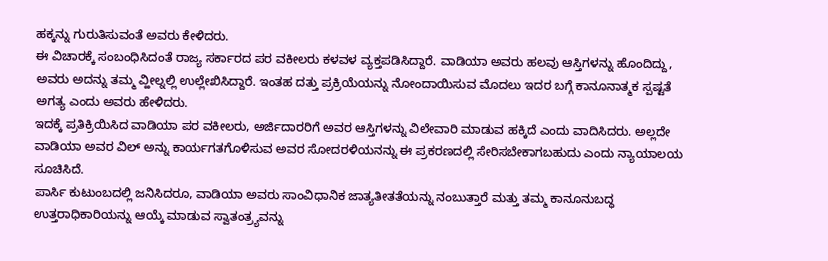ಹಕ್ಕನ್ನು ಗುರುತಿಸುವಂತೆ ಅವರು ಕೇಳಿದರು.
ಈ ವಿಚಾರಕ್ಕೆ ಸಂಬಂಧಿಸಿದಂತೆ ರಾಜ್ಯ ಸರ್ಕಾರದ ಪರ ವಕೀಲರು ಕಳವಳ ವ್ಯಕ್ತಪಡಿಸಿದ್ದಾರೆ. ವಾಡಿಯಾ ಅವರು ಹಲವು ಆಸ್ತಿಗಳನ್ನು ಹೊಂದಿದ್ದು, ಅವರು ಅದನ್ನು ತಮ್ಮ ವ್ಹೀಲ್ನಲ್ಲಿ ಉಲ್ಲೇಖಿಸಿದ್ದಾರೆ. ಇಂತಹ ದತ್ತು ಪ್ರಕ್ರಿಯೆಯನ್ನು ನೋಂದಾಯಿಸುವ ಮೊದಲು ಇದರ ಬಗ್ಗೆ ಕಾನೂನಾತ್ಮಕ ಸ್ಪಷ್ಟತೆ ಅಗತ್ಯ ಎಂದು ಅವರು ಹೇಳಿದರು.
ಇದಕ್ಕೆ ಪ್ರತಿಕ್ರಿಯಿಸಿದ ವಾಡಿಯಾ ಪರ ವಕೀಲರು, ಅರ್ಜಿದಾರರಿಗೆ ಅವರ ಆಸ್ತಿಗಳನ್ನು ವಿಲೇವಾರಿ ಮಾಡುವ ಹಕ್ಕಿದೆ ಎಂದು ವಾದಿಸಿದರು. ಅಲ್ಲದೇ ವಾಡಿಯಾ ಅವರ ವಿಲ್ ಅನ್ನು ಕಾರ್ಯಗತಗೊಳಿಸುವ ಅವರ ಸೋದರಳಿಯನನ್ನು ಈ ಪ್ರಕರಣದಲ್ಲಿ ಸೇರಿಸಬೇಕಾಗಬಹುದು ಎಂದು ನ್ಯಾಯಾಲಯ ಸೂಚಿಸಿದೆ.
ಪಾರ್ಸಿ ಕುಟುಂಬದಲ್ಲಿ ಜನಿಸಿದರೂ, ವಾಡಿಯಾ ಅವರು ಸಾಂವಿಧಾನಿಕ ಜಾತ್ಯತೀತತೆಯನ್ನು ನಂಬುತ್ತಾರೆ ಮತ್ತು ತಮ್ಮ ಕಾನೂನುಬದ್ಧ ಉತ್ತರಾಧಿಕಾರಿಯನ್ನು ಆಯ್ಕೆ ಮಾಡುವ ಸ್ವಾತಂತ್ರ್ಯವನ್ನು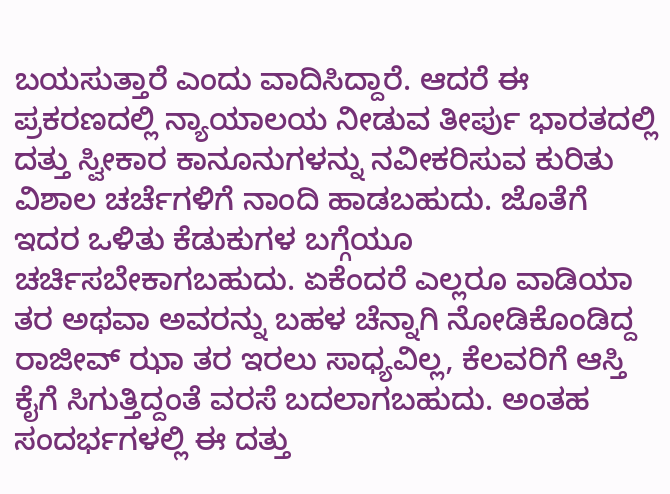ಬಯಸುತ್ತಾರೆ ಎಂದು ವಾದಿಸಿದ್ದಾರೆ. ಆದರೆ ಈ ಪ್ರಕರಣದಲ್ಲಿ ನ್ಯಾಯಾಲಯ ನೀಡುವ ತೀರ್ಪು ಭಾರತದಲ್ಲಿ ದತ್ತು ಸ್ವೀಕಾರ ಕಾನೂನುಗಳನ್ನು ನವೀಕರಿಸುವ ಕುರಿತು ವಿಶಾಲ ಚರ್ಚೆಗಳಿಗೆ ನಾಂದಿ ಹಾಡಬಹುದು. ಜೊತೆಗೆ ಇದರ ಒಳಿತು ಕೆಡುಕುಗಳ ಬಗ್ಗೆಯೂ ಚರ್ಚಿಸಬೇಕಾಗಬಹುದು. ಏಕೆಂದರೆ ಎಲ್ಲರೂ ವಾಡಿಯಾ ತರ ಅಥವಾ ಅವರನ್ನು ಬಹಳ ಚೆನ್ನಾಗಿ ನೋಡಿಕೊಂಡಿದ್ದ ರಾಜೀವ್ ಝಾ ತರ ಇರಲು ಸಾಧ್ಯವಿಲ್ಲ, ಕೆಲವರಿಗೆ ಆಸ್ತಿ ಕೈಗೆ ಸಿಗುತ್ತಿದ್ದಂತೆ ವರಸೆ ಬದಲಾಗಬಹುದು. ಅಂತಹ ಸಂದರ್ಭಗಳಲ್ಲಿ ಈ ದತ್ತು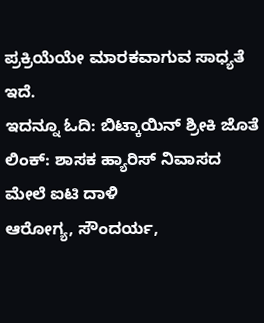ಪ್ರಕ್ರಿಯೆಯೇ ಮಾರಕವಾಗುವ ಸಾಧ್ಯತೆ ಇದೆ.
ಇದನ್ನೂ ಓದಿ: ಬಿಟ್ಕಾಯಿನ್ ಶ್ರೀಕಿ ಜೊತೆ ಲಿಂಕ್: ಶಾಸಕ ಹ್ಯಾರಿಸ್ ನಿವಾಸದ ಮೇಲೆ ಐಟಿ ದಾಳಿ
ಆರೋಗ್ಯ, ಸೌಂದರ್ಯ,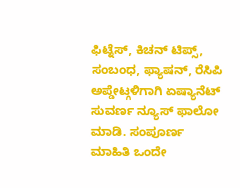ಫಿಟ್ನೆಸ್, ಕಿಚನ್ ಟಿಪ್ಸ್, ಸಂಬಂಧ, ಫ್ಯಾಷನ್, ರೆಸಿಪಿ ಅಪ್ಡೇಟ್ಗಳಿಗಾಗಿ ಏಷ್ಯಾನೆಟ್ ಸುವರ್ಣ ನ್ಯೂಸ್ ಫಾಲೋ ಮಾಡಿ. ಸಂಪೂರ್ಣ ಮಾಹಿತಿ ಒಂದೇ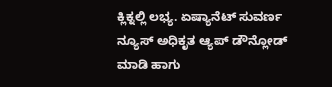ಕ್ಲಿಕ್ನಲ್ಲಿ ಲಭ್ಯ. ಏಷ್ಯಾನೆಟ್ ಸುವರ್ಣ ನ್ಯೂಸ್ ಅಧಿಕೃತ ಆ್ಯಪ್ ಡೌನ್ಲೋಡ್ ಮಾಡಿ ಹಾಗು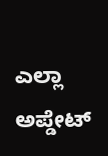ಎಲ್ಲಾ ಅಪ್ಡೇಟ್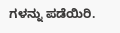ಗಳನ್ನು ಪಡೆಯಿರಿ.